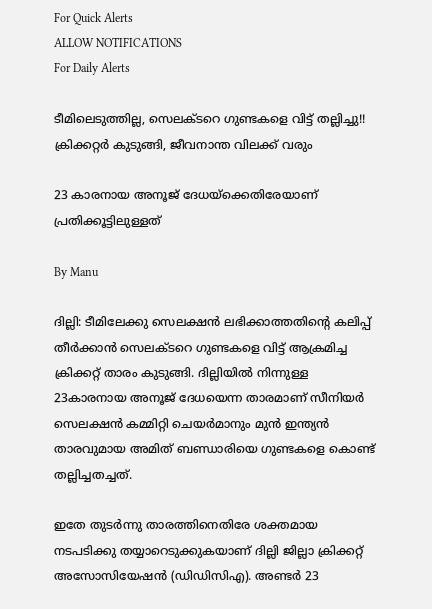For Quick Alerts
ALLOW NOTIFICATIONS
For Daily Alerts

ടീമിലെടുത്തില്ല, സെലക്ടറെ ഗുണ്ടകളെ വിട്ട് തല്ലിച്ചു!! ക്രിക്കറ്റര്‍ കുടുങ്ങി, ജീവനാന്ത വിലക്ക് വരും

23 കാരനായ അനൂജ് ദേധയ്‌ക്കെതിരേയാണ് പ്രതിക്കൂട്ടിലുള്ളത്

By Manu

ദില്ലി: ടീമിലേക്കു സെലക്ഷന്‍ ലഭിക്കാത്തതിന്റെ കലിപ്പ് തീര്‍ക്കാന്‍ സെലക്ടറെ ഗുണ്ടകളെ വിട്ട് ആക്രമിച്ച ക്രിക്കറ്റ് താരം കുടുങ്ങി. ദില്ലിയില്‍ നിന്നുള്ള 23കാരനായ അനൂജ് ദേധയെന്ന താരമാണ് സീനിയര്‍ സെലക്ഷന്‍ കമ്മിറ്റി ചെയര്‍മാനും മുന്‍ ഇന്ത്യന്‍ താരവുമായ അമിത് ബണ്ഡാരിയെ ഗുണ്ടകളെ കൊണ്ട് തല്ലിച്ചതച്ചത്.

ഇതേ തുടര്‍ന്നു താരത്തിനെതിരേ ശക്തമായ നടപടിക്കു തയ്യാറെടുക്കുകയാണ് ദില്ലി ജില്ലാ ക്രിക്കറ്റ് അസോസിയേഷന്‍ (ഡിഡിസിഎ). അണ്ടര്‍ 23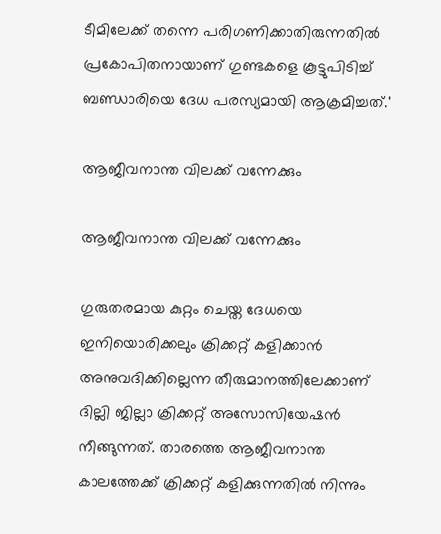ടീമിലേക്ക് തന്നെ പരിഗണിക്കാതിരുന്നതില്‍ പ്രകോപിതനായാണ് ഗുണ്ടകളെ കൂട്ടുപിടിച്ച് ബണ്ഡാരിയെ ദേധ പരസ്യമായി ആക്രമിച്ചത്.'

ആജീവനാന്ത വിലക്ക് വന്നേക്കും

ആജീവനാന്ത വിലക്ക് വന്നേക്കും

ഗുരുതരമായ കുറ്റം ചെയ്ത ദേധയെ ഇനിയൊരിക്കലും ക്രിക്കറ്റ് കളിക്കാന്‍ അനുവദിക്കില്ലെന്ന തീരുമാനത്തിലേക്കാണ് ദില്ലി ജില്ലാ ക്രിക്കറ്റ് അസോസിയേഷന്‍ നീങ്ങുന്നത്. താരത്തെ ആജീവനാന്ത കാലത്തേക്ക് ക്രിക്കറ്റ് കളിക്കുന്നതില്‍ നിന്നും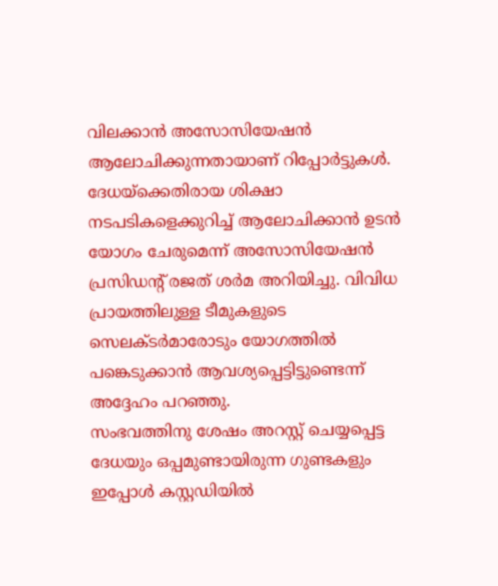വിലക്കാന്‍ അസോസിയേഷന്‍ ആലോചിക്കുന്നതായാണ് റിപ്പോര്‍ട്ടുകള്‍. ദേധയ്‌ക്കെതിരായ ശിക്ഷാ നടപടികളെക്കുറിച്ച് ആലോചിക്കാന്‍ ഉടന്‍ യോഗം ചേരുമെന്ന് അസോസിയേഷന്‍ പ്രസിഡന്റ് രജത് ശര്‍മ അറിയിച്ചു. വിവിധ പ്രായത്തിലുള്ള ടീമുകളുടെ സെലക്ടര്‍മാരോടും യോഗത്തില്‍ പങ്കെടുക്കാന്‍ ആവശ്യപ്പെട്ടിട്ടുണ്ടെന്ന് അദ്ദേഹം പറഞ്ഞു.
സംഭവത്തിനു ശേഷം അറസ്റ്റ് ചെയ്യപ്പെട്ട ദേധയും ഒപ്പമുണ്ടായിരുന്ന ഗുണ്ടകളും ഇപ്പോള്‍ കസ്റ്റഡിയില്‍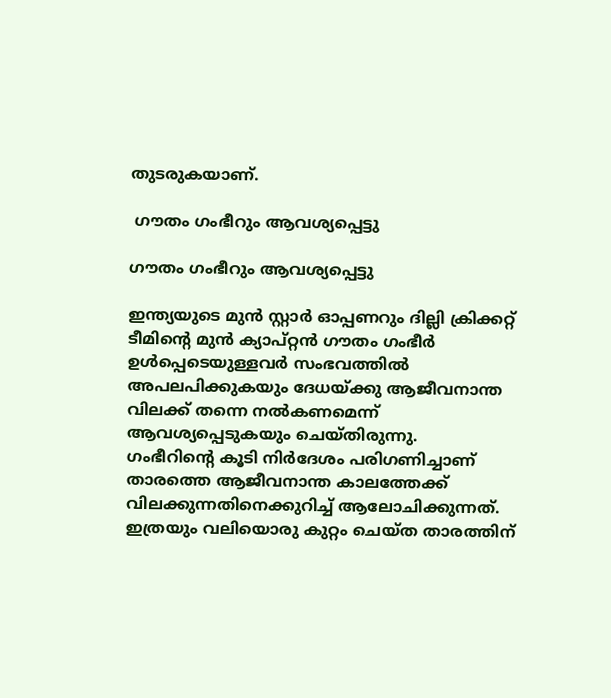തുടരുകയാണ്.

 ഗൗതം ഗംഭീറും ആവശ്യപ്പെട്ടു

ഗൗതം ഗംഭീറും ആവശ്യപ്പെട്ടു

ഇന്ത്യയുടെ മുന്‍ സ്റ്റാര്‍ ഓപ്പണറും ദില്ലി ക്രിക്കറ്റ് ടീമിന്റെ മുന്‍ ക്യാപ്റ്റന്‍ ഗൗതം ഗംഭീര്‍ ഉള്‍പ്പെടെയുള്ളവര്‍ സംഭവത്തില്‍ അപലപിക്കുകയും ദേധയ്ക്കു ആജീവനാന്ത വിലക്ക് തന്നെ നല്‍കണമെന്ന് ആവശ്യപ്പെടുകയും ചെയ്തിരുന്നു.
ഗംഭീറിന്റെ കൂടി നിര്‍ദേശം പരിഗണിച്ചാണ് താരത്തെ ആജീവനാന്ത കാലത്തേക്ക് വിലക്കുന്നതിനെക്കുറിച്ച് ആലോചിക്കുന്നത്. ഇത്രയും വലിയൊരു കുറ്റം ചെയ്ത താരത്തിന്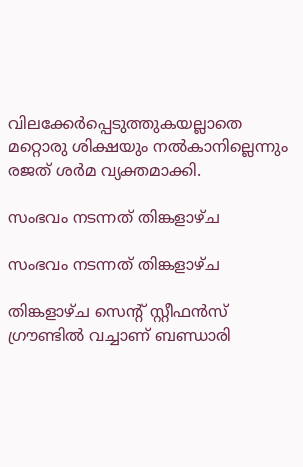വിലക്കേര്‍പ്പെടുത്തുകയല്ലാതെ മറ്റൊരു ശിക്ഷയും നല്‍കാനില്ലെന്നും രജത് ശര്‍മ വ്യക്തമാക്കി.

സംഭവം നടന്നത് തിങ്കളാഴ്ച

സംഭവം നടന്നത് തിങ്കളാഴ്ച

തിങ്കളാഴ്ച സെന്റ് സ്റ്റീഫന്‍സ് ഗ്രൗണ്ടില്‍ വച്ചാണ് ബണ്ഡാരി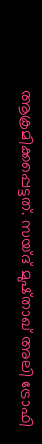ആക്രമിക്കപ്പെട്ടത്. സയ്ദ് മുഷ്താഖ് അലി ട്രോഫി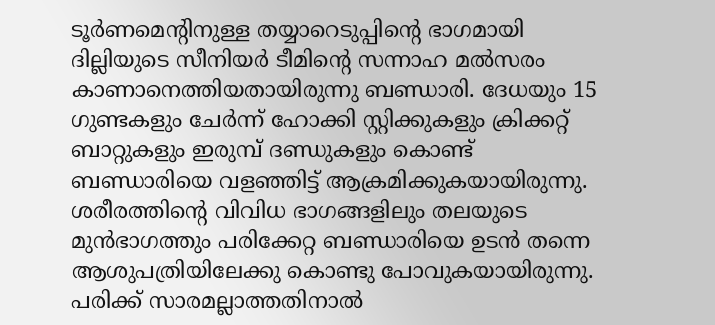ടൂര്‍ണമെന്റിനുള്ള തയ്യാറെടുപ്പിന്റെ ഭാഗമായി ദില്ലിയുടെ സീനിയര്‍ ടീമിന്റെ സന്നാഹ മല്‍സരം കാണാനെത്തിയതായിരുന്നു ബണ്ഡാരി. ദേധയും 15 ഗുണ്ടകളും ചേര്‍ന്ന് ഹോക്കി സ്റ്റിക്കുകളും ക്രിക്കറ്റ് ബാറ്റുകളും ഇരുമ്പ് ദണ്ഡുകളും കൊണ്ട് ബണ്ഡാരിയെ വളഞ്ഞിട്ട് ആക്രമിക്കുകയായിരുന്നു.
ശരീരത്തിന്റെ വിവിധ ഭാഗങ്ങളിലും തലയുടെ മുന്‍ഭാഗത്തും പരിക്കേറ്റ ബണ്ഡാരിയെ ഉടന്‍ തന്നെ ആശുപത്രിയിലേക്കു കൊണ്ടു പോവുകയായിരുന്നു. പരിക്ക് സാരമല്ലാത്തതിനാല്‍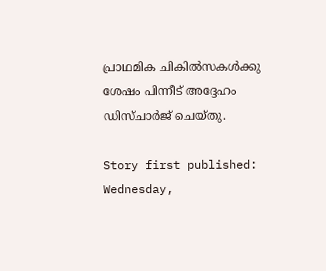പ്രാഥമിക ചികില്‍സകള്‍ക്കു ശേഷം പിന്നീട് അദ്ദേഹം ഡിസ്ചാര്‍ജ് ചെയ്തു.

Story first published: Wednesday,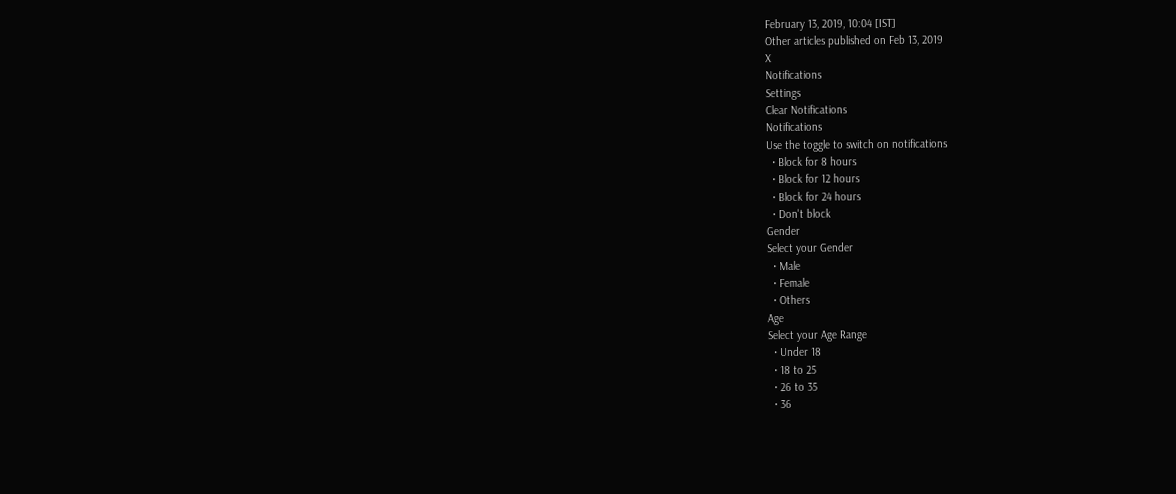February 13, 2019, 10:04 [IST]
Other articles published on Feb 13, 2019
X
Notifications
Settings
Clear Notifications
Notifications
Use the toggle to switch on notifications
  • Block for 8 hours
  • Block for 12 hours
  • Block for 24 hours
  • Don't block
Gender
Select your Gender
  • Male
  • Female
  • Others
Age
Select your Age Range
  • Under 18
  • 18 to 25
  • 26 to 35
  • 36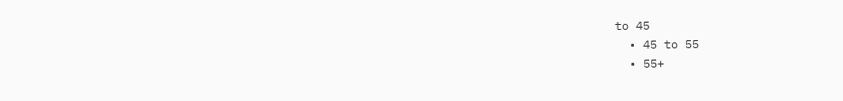to 45
  • 45 to 55
  • 55+